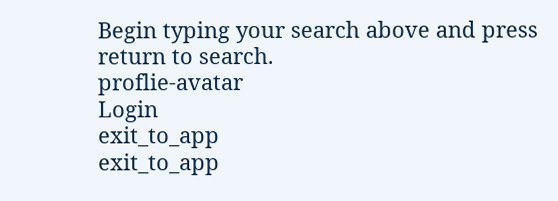Begin typing your search above and press return to search.
proflie-avatar
Login
exit_to_app
exit_to_app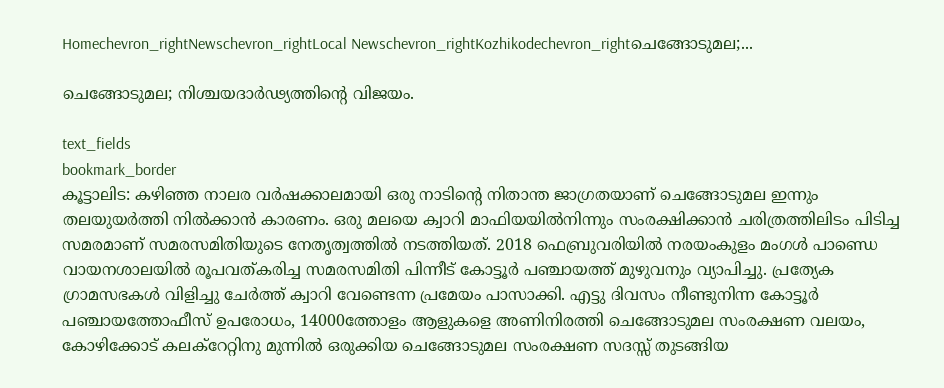Homechevron_rightNewschevron_rightLocal Newschevron_rightKozhikodechevron_rightചെങ്ങോടുമല;...

ചെങ്ങോടുമല; നിശ്ചയദാർഢ്യത്തിന്റെ വിജയം.

text_fields
bookmark_border
കൂട്ടാലിട: കഴിഞ്ഞ നാലര വർഷക്കാലമായി ഒരു നാടിന്റെ നിതാന്ത ജാഗ്രതയാണ് ചെങ്ങോടുമല ഇന്നും തലയുയർത്തി നിൽക്കാൻ കാരണം. ഒരു മലയെ ക്വാറി മാഫിയയിൽനിന്നും സംരക്ഷിക്കാൻ ചരിത്രത്തിലിടം പിടിച്ച സമരമാണ് സമരസമിതിയുടെ നേതൃത്വത്തിൽ നടത്തിയത്. 2018 ഫെബ്രുവരിയിൽ നരയംകുളം മംഗൾ പാണ്ഡെ വായനശാലയിൽ രൂപവത്കരിച്ച സമരസമിതി പിന്നീട് കോട്ടൂർ പഞ്ചായത്ത് മുഴുവനും വ്യാപിച്ചു. പ്രത്യേക ഗ്രാമസഭകൾ വിളിച്ചു ചേർത്ത് ക്വാറി വേണ്ടെന്ന പ്രമേയം പാസാക്കി. എട്ടു ദിവസം നീണ്ടുനിന്ന കോട്ടൂർ പഞ്ചായത്തോഫീസ് ഉപരോധം, 14000ത്തോളം ആളുകളെ അണിനിരത്തി ചെങ്ങോടുമല സംരക്ഷണ വലയം, കോഴിക്കോട് കലക്റേറ്റിനു മുന്നിൽ ഒരുക്കിയ ചെങ്ങോടുമല സംരക്ഷണ സദസ്സ് തുടങ്ങിയ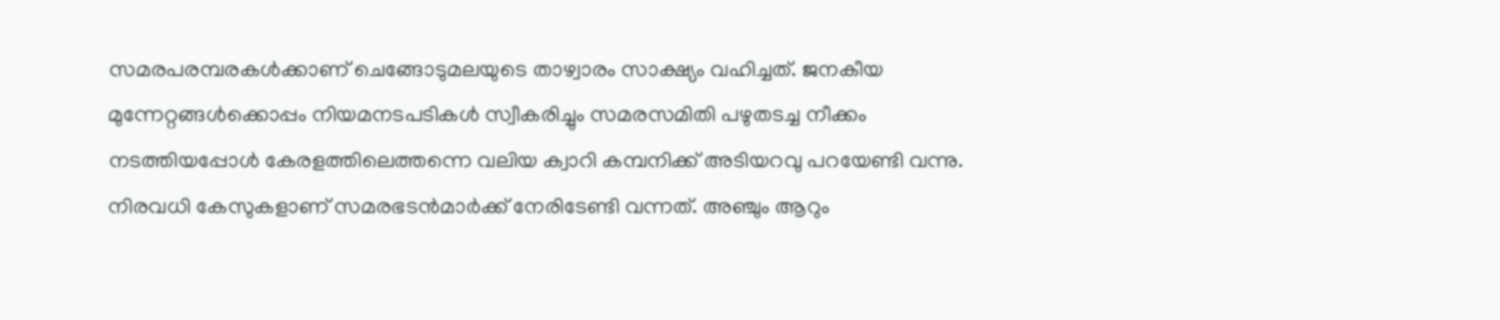സമരപരമ്പരകൾക്കാണ് ചെങ്ങോടുമലയുടെ താഴ്വാരം സാക്ഷ്യം വഹിച്ചത്. ജനകീയ മുന്നേറ്റങ്ങൾക്കൊപ്പം നിയമനടപടികൾ സ്വീകരിച്ചും സമരസമിതി പഴുതടച്ച നീക്കം നടത്തിയപ്പോൾ കേരളത്തിലെത്തന്നെ വലിയ ക്വാറി കമ്പനിക്ക് അടിയറവു പറയേണ്ടി വന്നു. നിരവധി കേസുകളാണ് സമരഭടൻമാർക്ക് നേരിടേണ്ടി വന്നത്. അഞ്ചും ആറും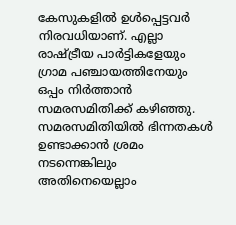കേസുകളിൽ ഉൾപ്പെട്ടവർ നിരവധിയാണ്. എല്ലാ രാഷ്ട്രീയ പാർട്ടികളേയും ഗ്രാമ പഞ്ചായത്തിനേയും ഒപ്പം നിർത്താൻ സമരസമിതിക്ക് കഴിഞ്ഞു. സമരസമിതിയിൽ ഭിന്നതകൾ ഉണ്ടാക്കാൻ ശ്രമം നടന്നെങ്കിലും അതിനെയെല്ലാം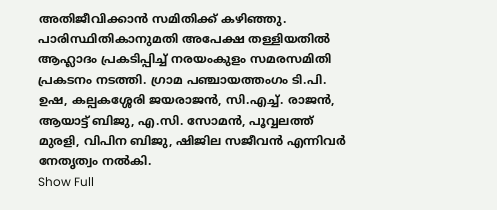അതിജീവിക്കാൻ സമിതിക്ക് കഴിഞ്ഞു. പാരിസ്ഥിതികാനുമതി അപേക്ഷ തള്ളിയതിൽ ആഹ്ലാദം പ്രകടിപ്പിച്ച് നരയംകുളം സമരസമിതി പ്രകടനം നടത്തി. ഗ്രാമ പഞ്ചായത്തംഗം ടി.പി. ഉഷ, കല്പകശ്ശേരി ജയരാജൻ, സി.എച്ച്. രാജൻ, ആയാട്ട് ബിജു, എ.സി. സോമൻ, പൂവ്വലത്ത് മുരളി, വിപിന ബിജു, ഷിജില സജീവൻ എന്നിവർ നേതൃത്വം നൽകി.
Show Full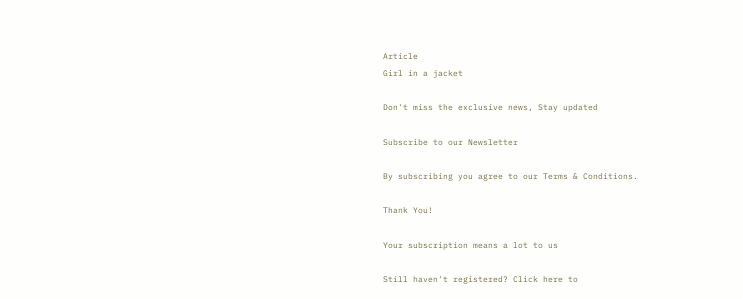Article
Girl in a jacket

Don't miss the exclusive news, Stay updated

Subscribe to our Newsletter

By subscribing you agree to our Terms & Conditions.

Thank You!

Your subscription means a lot to us

Still haven't registered? Click here to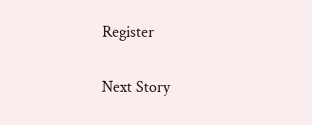Register

Next Story